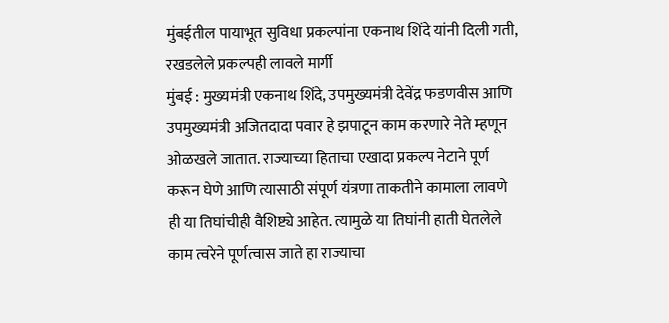मुंबईतील पायाभूत सुविधा प्रकल्पांना एकनाथ शिंदे यांनी दिली गती, रखडलेले प्रकल्पही लावले मार्गी
मुंबई : मुख्यमंत्री एकनाथ शिंदे, उपमुख्यमंत्री देवेंद्र फडणवीस आणि उपमुख्यमंत्री अजितदादा पवार हे झपाटून काम करणारे नेते म्हणून ओळखले जातात. राज्याच्या हिताचा एखादा प्रकल्प नेटाने पूर्ण करून घेणे आणि त्यासाठी संपूर्ण यंत्रणा ताकतीने कामाला लावणे ही या तिघांचीही वैशिष्ट्ये आहेत. त्यामुळे या तिघांनी हाती घेतलेले काम त्वरेने पूर्णत्वास जाते हा राज्याचा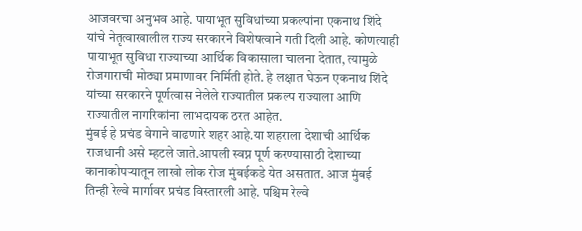आजवरचा अनुभव आहे. पायाभूत सुविधांच्या प्रकल्पांना एकनाथ शिंदे यांचे नेतृत्वाखालील राज्य सरकारने विशेषत्वाने गती दिली आहे. कोणत्याही पायाभूत सुविधा राज्याच्या आर्थिक विकासाला चालना देतात, त्यामुळे रोजगाराची मोठ्या प्रमाणावर निर्मिती होते. हे लक्षात घेऊन एकनाथ शिंदे यांच्या सरकारने पूर्णत्वास नेलेले राज्यातील प्रकल्प राज्याला आणि राज्यातील नागरिकांना लाभदायक ठरत आहेत.
मुंबई हे प्रचंड वेगाने वाढणारे शहर आहे.या शहराला देशाची आर्थिक राजधानी असे म्हटले जाते.आपली स्वप्न पूर्ण करण्यासाठी देशाच्या कानाकोपऱ्यातून लाखो लोक रोज मुंबईकडे येत असतात. आज मुंबई तिन्ही रेल्वे मार्गावर प्रचंड विस्तारली आहे. पश्चिम रेल्वे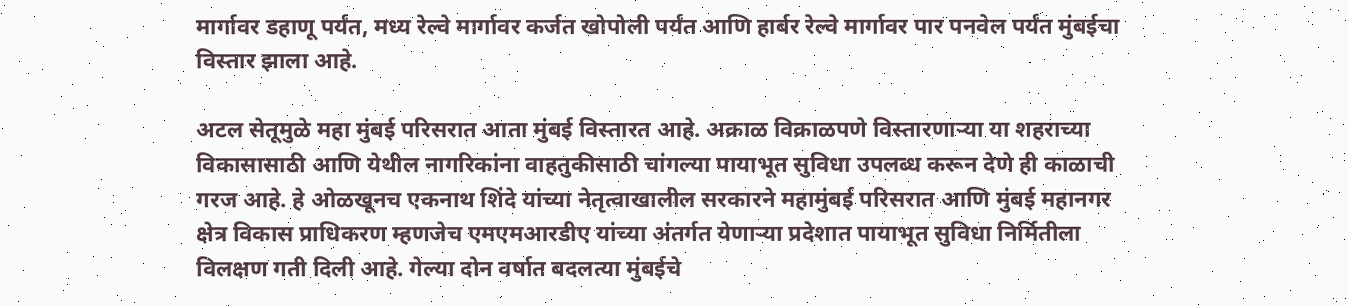मार्गावर डहाणू पर्यंत, मध्य रेल्वे मार्गावर कर्जत खोपोली पर्यंत आणि हार्बर रेल्वे मार्गावर पार पनवेल पर्यंत मुंबईचा विस्तार झाला आहे.

अटल सेतूमुळे महा मुंबई परिसरात आता मुंबई विस्तारत आहे. अक्राळ विक्राळपणे विस्तारणाऱ्या या शहराच्या विकासासाठी आणि येथील नागरिकांना वाहतुकीसाठी चांगल्या पायाभूत सुविधा उपलब्ध करून देणे ही काळाची गरज आहे. हे ओळखूनच एकनाथ शिंदे यांच्या नेतृत्वाखालील सरकारने महामुंबई परिसरात आणि मुंबई महानगर क्षेत्र विकास प्राधिकरण म्हणजेच एमएमआरडीए यांच्या अंतर्गत येणाऱ्या प्रदेशात पायाभूत सुविधा निर्मितीला विलक्षण गती दिली आहे. गेल्या दोन वर्षात बदलत्या मुंबईचे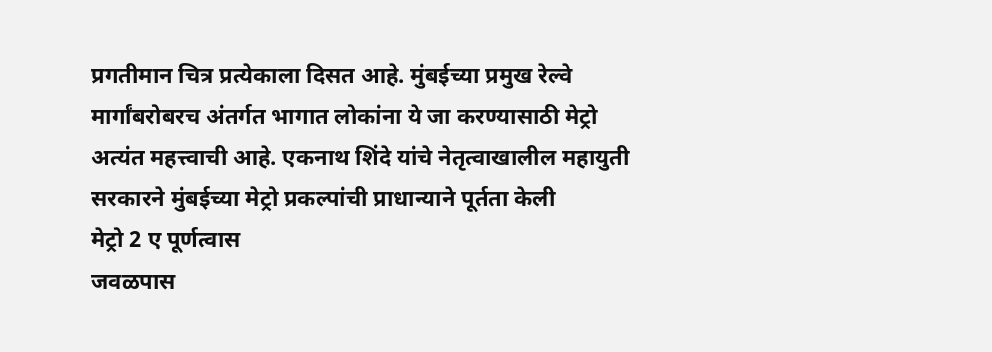प्रगतीमान चित्र प्रत्येकाला दिसत आहे. मुंबईच्या प्रमुख रेल्वे मार्गांबरोबरच अंतर्गत भागात लोकांना ये जा करण्यासाठी मेट्रो अत्यंत महत्त्वाची आहे. एकनाथ शिंदे यांचे नेतृत्वाखालील महायुती सरकारने मुंबईच्या मेट्रो प्रकल्पांची प्राधान्याने पूर्तता केली
मेट्रो 2 ए पूर्णत्वास
जवळपास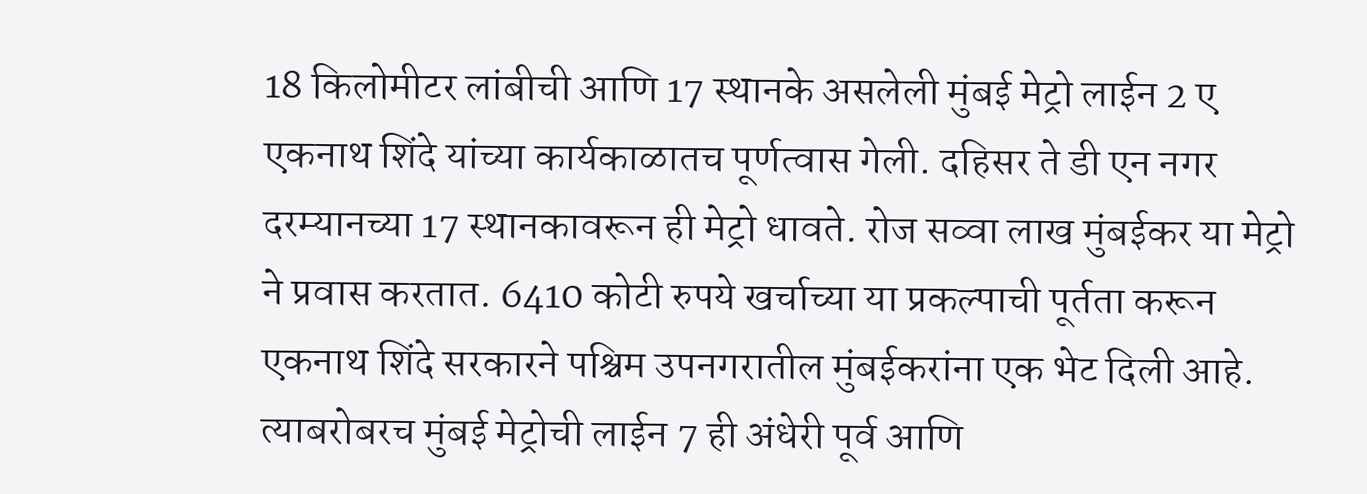18 किलोमीटर लांबीची आणि 17 स्थानके असलेली मुंबई मेट्रो लाईन 2 ए एकनाथ शिंदे यांच्या कार्यकाळातच पूर्णत्वास गेली. दहिसर ते डी एन नगर दरम्यानच्या 17 स्थानकावरून ही मेट्रो धावते. रोज सव्वा लाख मुंबईकर या मेट्रो ने प्रवास करतात. 6410 कोटी रुपये खर्चाच्या या प्रकल्पाची पूर्तता करून एकनाथ शिंदे सरकारने पश्चिम उपनगरातील मुंबईकरांना एक भेट दिली आहे. त्याबरोबरच मुंबई मेट्रोची लाईन 7 ही अंधेरी पूर्व आणि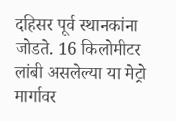दहिसर पूर्व स्थानकांना जोडते. 16 किलोमीटर लांबी असलेल्या या मेट्रो मार्गावर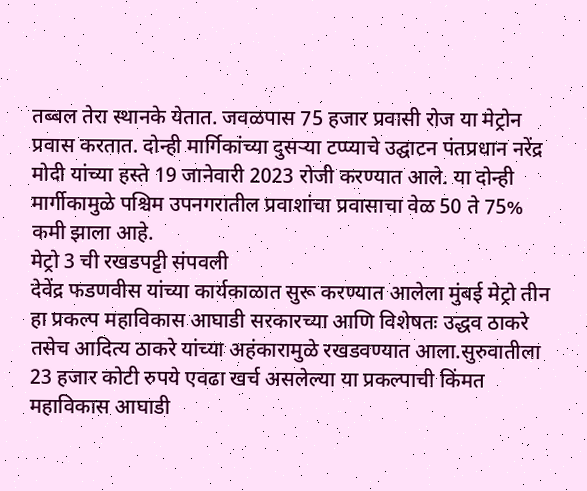तब्बल तेरा स्थानके येतात. जवळपास 75 हजार प्रवासी रोज या मेट्रोन प्रवास करतात. दोन्ही मार्गिकांच्या दुसऱ्या टप्प्याचे उद्घाटन पंतप्रधान नरेंद्र मोदी यांच्या हस्ते 19 जानेवारी 2023 रोजी करण्यात आले. या दोन्ही मार्गीकामुळे पश्चिम उपनगरातील प्रवाशांचा प्रवासाचा वेळ 50 ते 75% कमी झाला आहे.
मेट्रो 3 ची रखडपट्टी संपवली
देवेंद्र फडणवीस यांच्या कार्यकाळात सुरू करण्यात आलेला मुंबई मेट्रो तीन हा प्रकल्प महाविकास आघाडी सरकारच्या आणि विशेषतः उद्धव ठाकरे तसेच आदित्य ठाकरे यांच्या अहंकारामुळे रखडवण्यात आला.सुरुवातीला 23 हजार कोटी रुपये एवढा खर्च असलेल्या या प्रकल्पाची किंमत महाविकास आघाडी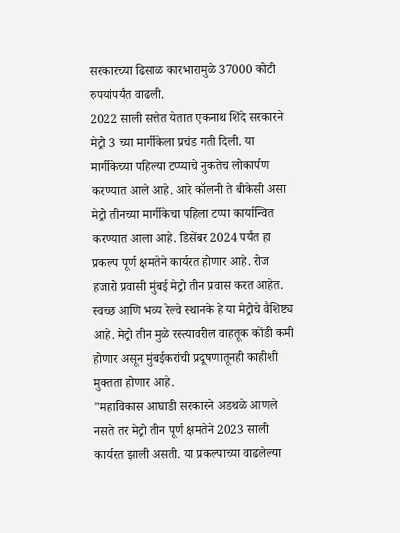सरकारच्या ढिसाळ कारभारामुळे 37000 कोटी रुपयांपर्यंत वाढली.
2022 साली सत्तेत येतात एकनाथ शिंदे सरकारने मेट्रो 3 च्या मार्गीकेला प्रचंड गती दिली. या मार्गीकेच्या पहिल्या टप्प्याचे नुकतेच लोकार्पण करण्यात आले आहे. आरे कॉलनी ते बीकेसी असा मेट्रो तीनच्या मार्गीकेचा पहिला टप्पा कार्यान्वित करण्यात आला आहे. डिसेंबर 2024 पर्यंत हा प्रकल्प पूर्ण क्षमतेने कार्यरत होणार आहे. रोज हजारो प्रवासी मुंबई मेट्रो तीन प्रवास करत आहेत. स्वच्छ आणि भव्य रेल्वे स्थानके हे या मेट्रोचे वैशिष्ट्य आहे. मेट्रो तीन मुळे रस्त्यावरील वाहतूक कोंडी कमी होणार असून मुंबईकरांची प्रदूषणातूनही काहीशी मुक्तता होणार आहे.
"महाविकास आघाडी सरकारने अडथळे आणले नसते तर मेट्रो तीन पूर्ण क्षमतेने 2023 साली कार्यरत झाली असती. या प्रकल्पाच्या वाढलेल्या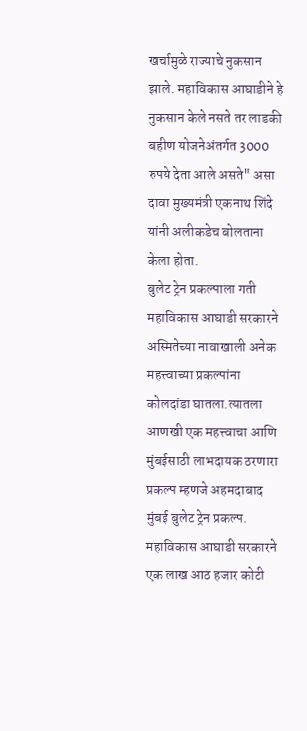खर्चामुळे राज्याचे नुकसान झाले. महाविकास आघाडीने हे नुकसान केले नसते तर लाडकी बहीण योजनेअंतर्गत 3000 रुपये देता आले असते" असा दावा मुख्यमंत्री एकनाथ शिंदे यांनी अलीकडेच बोलताना केला होता.
बुलेट ट्रेन प्रकल्पाला गती महाविकास आघाडी सरकारने अस्मितेच्या नावाखाली अनेक महत्त्वाच्या प्रकल्पांना कोलदांडा घातला.त्यातला आणखी एक महत्त्वाचा आणि मुंबईसाठी लाभदायक ठरणारा प्रकल्प म्हणजे अहमदाबाद मुंबई बुलेट ट्रेन प्रकल्प. महाविकास आघाडी सरकारने एक लाख आठ हजार कोटी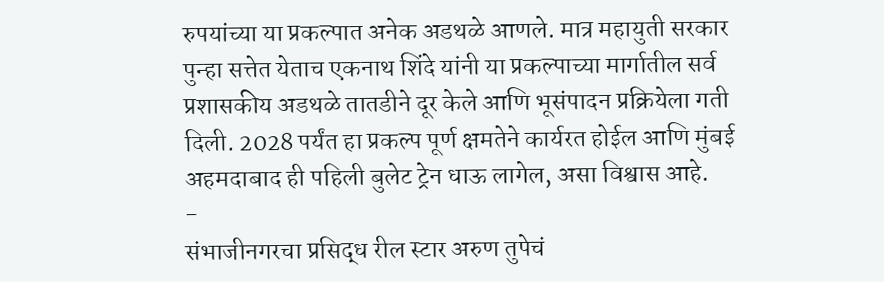रुपयांच्या या प्रकल्पात अनेक अडथळे आणले. मात्र महायुती सरकार पुन्हा सत्तेत येताच एकनाथ शिंदे यांनी या प्रकल्पाच्या मार्गातील सर्व प्रशासकीय अडथळे तातडीने दूर केले आणि भूसंपादन प्रक्रियेला गती दिली. 2028 पर्यंत हा प्रकल्प पूर्ण क्षमतेने कार्यरत होईल आणि मुंबई अहमदाबाद ही पहिली बुलेट ट्रेन धाऊ लागेल, असा विश्वास आहे.
-
संभाजीनगरचा प्रसिद्ध रील स्टार अरुण तुपेचं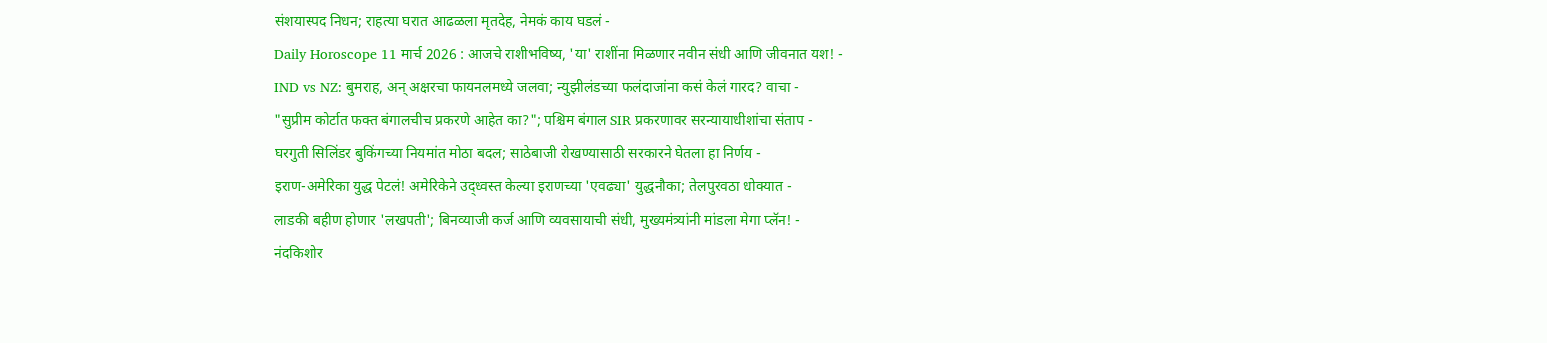संशयास्पद निधन; राहत्या घरात आढळला मृतदेह, नेमकं काय घडलं -
Daily Horoscope 11 मार्च 2026 : आजचे राशीभविष्य, 'या' राशींना मिळणार नवीन संधी आणि जीवनात यश! -
IND vs NZ: बुमराह, अन् अक्षरचा फायनलमध्ये जलवा; न्युझीलंडच्या फलंदाजांना कसं केलं गारद? वाचा -
"सुप्रीम कोर्टात फक्त बंगालचीच प्रकरणे आहेत का?"; पश्चिम बंगाल SIR प्रकरणावर सरन्यायाधीशांचा संताप -
घरगुती सिलिंडर बुकिंगच्या नियमांत मोठा बदल; साठेबाजी रोखण्यासाठी सरकारने घेतला हा निर्णय -
इराण-अमेरिका युद्ध पेटलं! अमेरिकेने उद्ध्वस्त केल्या इराणच्या 'एवढ्या' युद्धनौका; तेलपुरवठा धोक्यात -
लाडकी बहीण होणार 'लखपती'; बिनव्याजी कर्ज आणि व्यवसायाची संधी, मुख्यमंत्र्यांनी मांडला मेगा प्लॅन! -
नंदकिशोर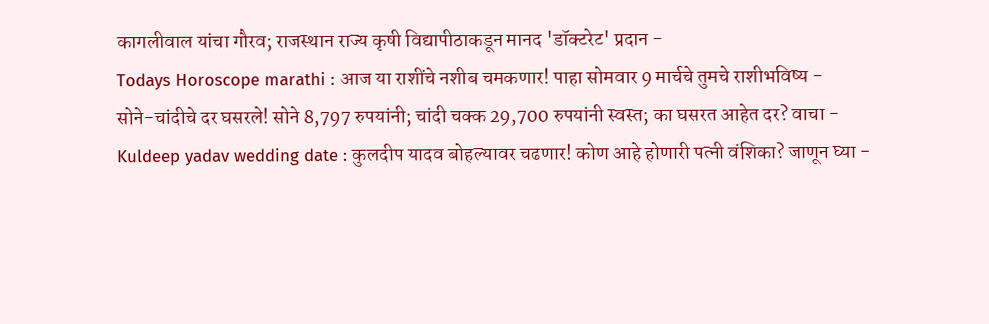कागलीवाल यांचा गौरव; राजस्थान राज्य कृषी विद्यापीठाकडून मानद 'डॉक्टरेट' प्रदान -
Todays Horoscope marathi : आज या राशींचे नशीब चमकणार! पाहा सोमवार 9 मार्चचे तुमचे राशीभविष्य -
सोने-चांदीचे दर घसरले! सोने 8,797 रुपयांनी; चांदी चक्क 29,700 रुपयांनी स्वस्त; का घसरत आहेत दर? वाचा -
Kuldeep yadav wedding date : कुलदीप यादव बोहल्यावर चढणार! कोण आहे होणारी पत्नी वंशिका? जाणून घ्या -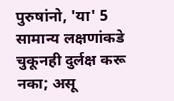पुरुषांनो, 'या' 5 सामान्य लक्षणांकडे चुकूनही दुर्लक्ष करू नका; असू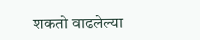शकतो वाढलेल्या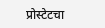प्रोस्टेटचा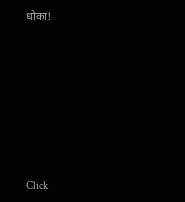धोका!












Click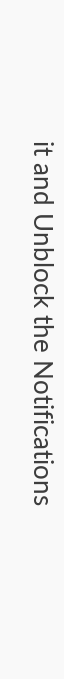it and Unblock the Notifications